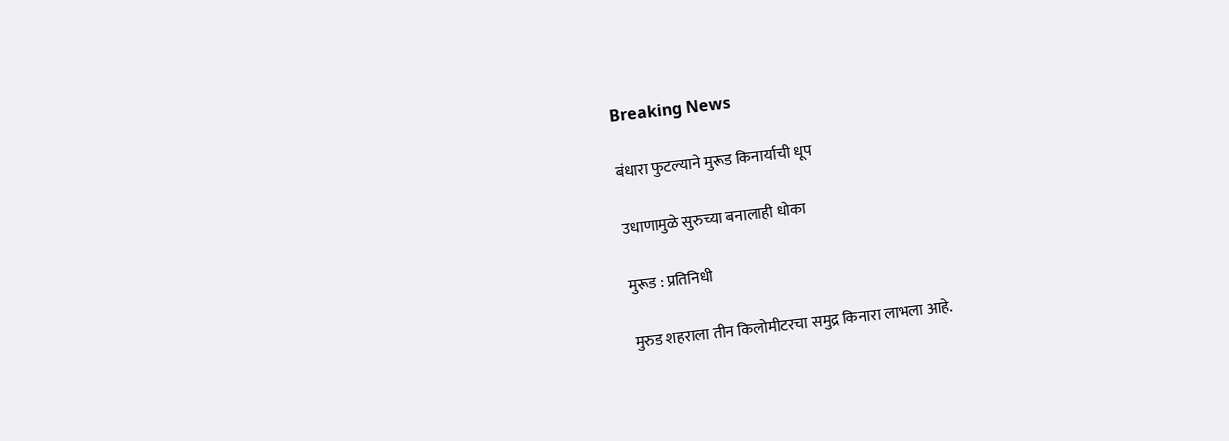Breaking News

बंधारा फुटल्याने मुरूड किनार्याची धूप

उधाणामुळे सुरुच्या बनालाही धोका

मुरूड : प्रतिनिधी

मुरुड शहराला तीन किलोमीटरचा समुद्र किनारा लाभला आहे.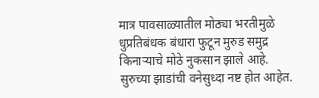मात्र पावसाळ्यातील मोठ्या भरतीमुळे धुप्रतिबंधक बंधारा फुटून मुरुड समुद्र किनार्‍याचे मोठे नुकसान झाले आहे. सुरुच्या झाडांची वनेसुध्दा नष्ट होत आहेत.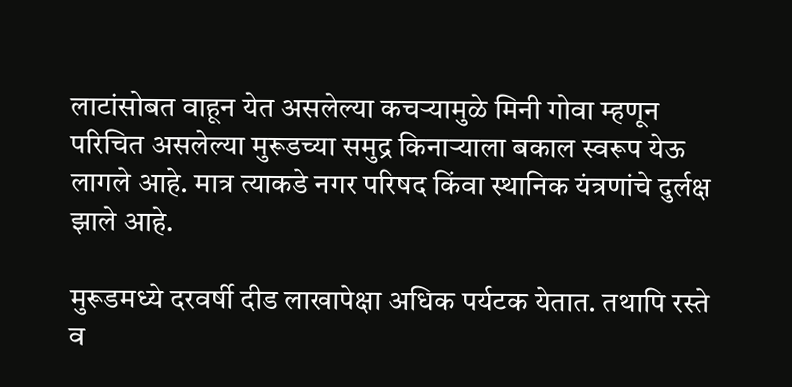लाटांसोबत वाहून येत असलेल्या कचर्‍यामुळे मिनी गोवा म्हणून परिचित असलेल्या मुरूडच्या समुद्र किनार्‍याला बकाल स्वरूप येऊ लागले आहे. मात्र त्याकडे नगर परिषद किंवा स्थानिक यंत्रणांचे दुर्लक्ष झाले आहे.

मुरूडमध्ये दरवर्षी दीड लाखापेक्षा अधिक पर्यटक येतात. तथापि रस्ते व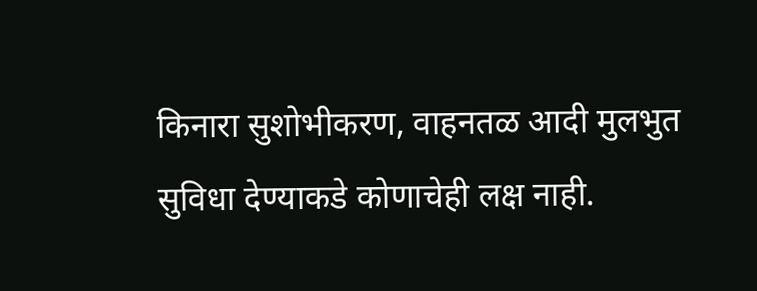किनारा सुशोभीकरण, वाहनतळ आदी मुलभुत सुविधा देण्याकडे कोणाचेही लक्ष नाही.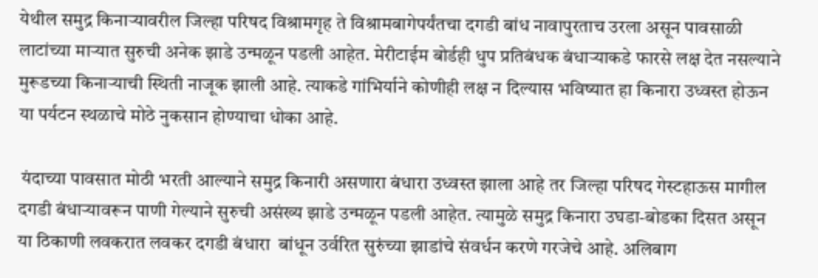येथील समुद्र किनार्‍यावरील जिल्हा परिषद विश्रामगृह ते विश्रामबागेपर्यंतचा दगडी बांध नावापुरताच उरला असून पावसाळी लाटांच्या मार्‍यात सुरुची अनेक झाडे उन्मळून पडली आहेत. मेरीटाईम बोर्डही धुप प्रतिबंधक बंधार्‍याकडे फारसे लक्ष देत नसल्याने मुरूडच्या किनार्‍याची स्थिती नाजूक झाली आहे. त्याकडे गांभिर्याने कोणीही लक्ष न दिल्यास भविष्यात हा किनारा उध्वस्त होऊन या पर्यटन स्थळाचे मोठे नुकसान होण्याचा धोका आहे.

 यंदाच्या पावसात मोठी भरती आल्याने समुद्र किनारी असणारा बंधारा उध्वस्त झाला आहे तर जिल्हा परिषद गेस्टहाऊस मागील  दगडी बंधार्‍यावरून पाणी गेल्याने सुरुची असंख्य झाडे उन्मळून पडली आहेत. त्यामुळे समुद्र किनारा उघडा-बोडका दिसत असून या ठिकाणी लवकरात लवकर दगडी बंधारा  बांधून उर्वरित सुरुंच्या झाडांचे संवर्धन करणे गरजेचे आहे. अलिबाग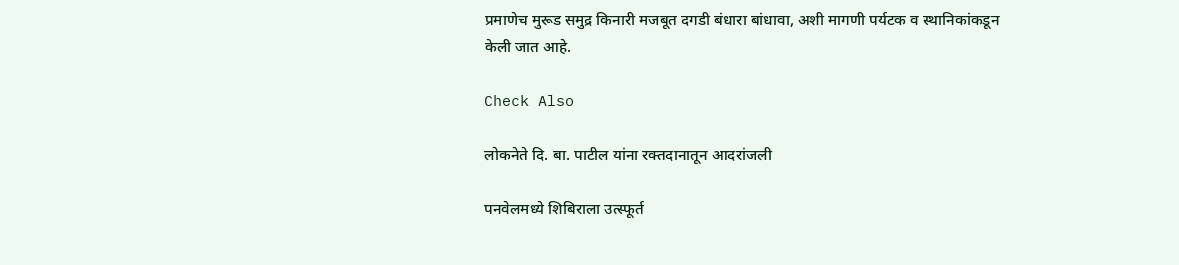प्रमाणेच मुरूड समुद्र किनारी मजबूत दगडी बंधारा बांधावा, अशी मागणी पर्यटक व स्थानिकांकडून केली जात आहे.

Check Also

लोकनेते दि. बा. पाटील यांना रक्तदानातून आदरांजली

पनवेलमध्ये शिबिराला उत्स्फूर्त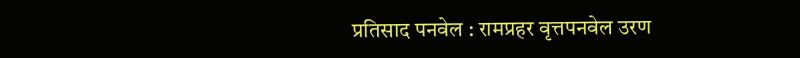प्रतिसाद पनवेल : रामप्रहर वृत्तपनवेल उरण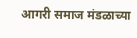आगरी समाज मंडळाच्या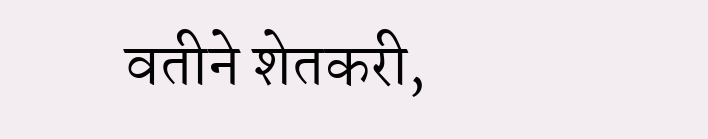वतीने शेतकरी,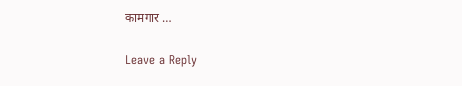कामगार …

Leave a Reply